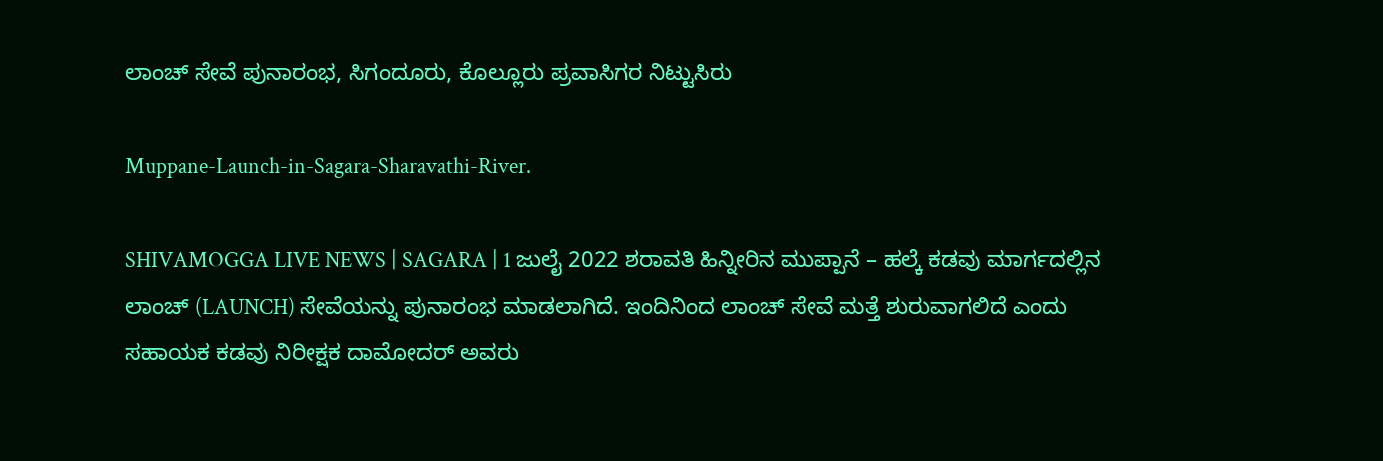ಲಾಂಚ್ ಸೇವೆ ಪುನಾರಂಭ, ಸಿಗಂದೂರು, ಕೊಲ್ಲೂರು ಪ್ರವಾಸಿಗರ ನಿಟ್ಟುಸಿರು

Muppane-Launch-in-Sagara-Sharavathi-River.

SHIVAMOGGA LIVE NEWS | SAGARA | 1 ಜುಲೈ 2022 ಶರಾವತಿ ಹಿನ್ನೀರಿನ ಮುಪ್ಪಾನೆ – ಹಲ್ಕೆ ಕಡವು ಮಾರ್ಗದಲ್ಲಿನ ಲಾಂಚ್ (LAUNCH) ಸೇವೆಯನ್ನು ಪುನಾರಂಭ ಮಾಡಲಾಗಿದೆ. ಇಂದಿನಿಂದ ಲಾಂಚ್ ಸೇವೆ ಮತ್ತೆ ಶುರುವಾಗಲಿದೆ ಎಂದು ಸಹಾಯಕ ಕಡವು ನಿರೀಕ್ಷಕ ದಾಮೋದರ್ ಅವರು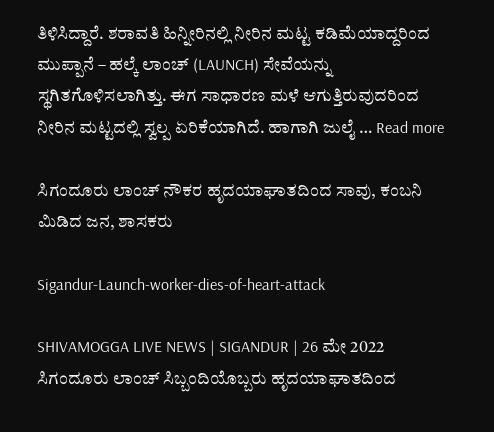ತಿಳಿಸಿದ್ದಾರೆ. ಶರಾವತಿ ಹಿನ್ನೀರಿನಲ್ಲಿ ನೀರಿನ ಮಟ್ಟ ಕಡಿಮೆಯಾದ್ದರಿಂದ ಮುಪ್ಪಾನೆ – ಹಲ್ಕೆ ಲಾಂಚ್ (LAUNCH) ಸೇವೆಯನ್ನು ಸ್ಥಗಿತಗೊಳಿಸಲಾಗಿತ್ತು. ಈಗ ಸಾಧಾರಣ ಮಳೆ ಆಗುತ್ತಿರುವುದರಿಂದ ನೀರಿನ ಮಟ್ಟದಲ್ಲಿ ಸ್ವಲ್ಪ ಏರಿಕೆಯಾಗಿದೆ. ಹಾಗಾಗಿ ಜುಲೈ … Read more

ಸಿಗಂದೂರು ಲಾಂಚ್ ನೌಕರ ಹೃದಯಾಘಾತದಿಂದ ಸಾವು, ಕಂಬನಿ ಮಿಡಿದ ಜನ, ಶಾಸಕರು

Sigandur-Launch-worker-dies-of-heart-attack

SHIVAMOGGA LIVE NEWS | SIGANDUR | 26 ಮೇ 2022 ಸಿಗಂದೂರು ಲಾಂಚ್ ಸಿಬ್ಬಂದಿಯೊಬ್ಬರು ಹೃದಯಾಘಾತದಿಂದ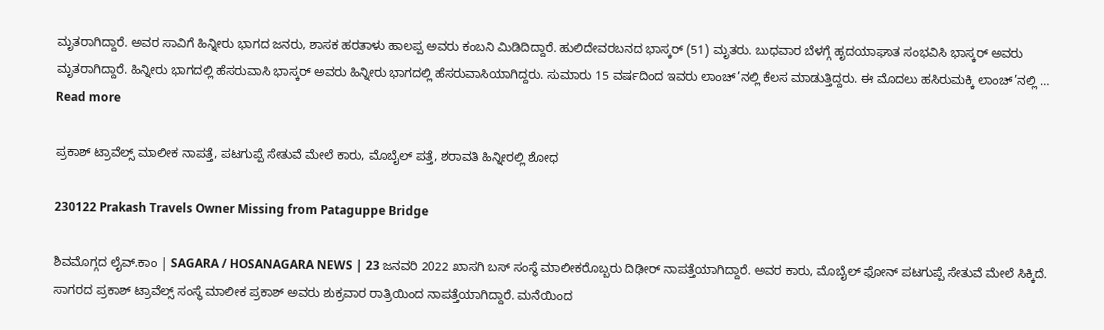ಮೃತರಾಗಿದ್ದಾರೆ. ಅವರ ಸಾವಿಗೆ ಹಿನ್ನೀರು ಭಾಗದ ಜನರು, ಶಾಸಕ ಹರತಾಳು ಹಾಲಪ್ಪ ಅವರು ಕಂಬನಿ ಮಿಡಿದಿದ್ದಾರೆ. ಹುಲಿದೇವರಬನದ ಭಾಸ್ಕರ್ (51) ಮೃತರು. ಬುಧವಾರ ಬೆಳಗ್ಗೆ ಹೃದಯಾಘಾತ ಸಂಭವಿಸಿ ಭಾಸ್ಕರ್ ಅವರು ಮೃತರಾಗಿದ್ದಾರೆ. ಹಿನ್ನೀರು ಭಾಗದಲ್ಲಿ ಹೆಸರುವಾಸಿ ಭಾಸ್ಕರ್ ಅವರು ಹಿನ್ನೀರು ಭಾಗದಲ್ಲಿ ಹೆಸರುವಾಸಿಯಾಗಿದ್ದರು. ಸುಮಾರು 15 ವರ್ಷದಿಂದ ಇವರು ಲಾಂಚ್’ನಲ್ಲಿ ಕೆಲಸ ಮಾಡುತ್ತಿದ್ದರು. ಈ ಮೊದಲು ಹಸಿರುಮಕ್ಕಿ ಲಾಂಚ್’ನಲ್ಲಿ … Read more

ಪ್ರಕಾಶ್ ಟ್ರಾವೆಲ್ಸ್ ಮಾಲೀಕ ನಾಪತ್ತೆ, ಪಟಗುಪ್ಪೆ ಸೇತುವೆ ಮೇಲೆ ಕಾರು, ಮೊಬೈಲ್ ಪತ್ತೆ, ಶರಾವತಿ ಹಿನ್ನೀರಲ್ಲಿ ಶೋಧ

230122 Prakash Travels Owner Missing from Pataguppe Bridge

ಶಿವಮೊಗ್ಗದ ಲೈವ್.ಕಾಂ | SAGARA / HOSANAGARA NEWS | 23 ಜನವರಿ 2022 ಖಾಸಗಿ ಬಸ್ ಸಂಸ್ಥೆ ಮಾಲೀಕರೊಬ್ಬರು ದಿಢೀರ್ ನಾಪತ್ತೆಯಾಗಿದ್ದಾರೆ. ಅವರ ಕಾರು, ಮೊಬೈಲ್ ಫೋನ್ ಪಟಗುಪ್ಪೆ ಸೇತುವೆ ಮೇಲೆ ಸಿಕ್ಕಿದೆ. ಸಾಗರದ ಪ್ರಕಾಶ್ ಟ್ರಾವೆಲ್ಸ್ ಸಂಸ್ಥೆ ಮಾಲೀಕ ಪ್ರಕಾಶ್ ಅವರು ಶುಕ್ರವಾರ ರಾತ್ರಿಯಿಂದ ನಾಪತ್ತೆಯಾಗಿದ್ದಾರೆ. ಮನೆಯಿಂದ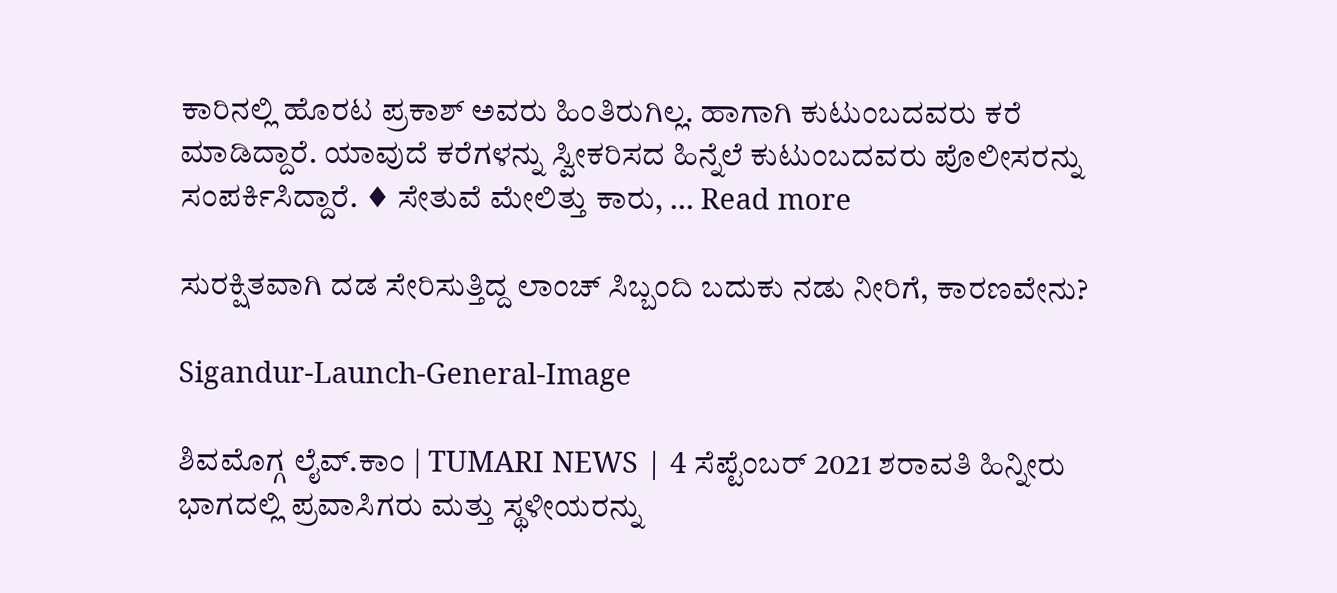ಕಾರಿನಲ್ಲಿ ಹೊರಟ ಪ್ರಕಾಶ್ ಅವರು ಹಿಂತಿರುಗಿಲ್ಲ. ಹಾಗಾಗಿ ಕುಟುಂಬದವರು ಕರೆ ಮಾಡಿದ್ದಾರೆ. ಯಾವುದೆ ಕರೆಗಳನ್ನು ಸ್ವೀಕರಿಸದ ಹಿನ್ನೆಲೆ ಕುಟುಂಬದವರು ಪೊಲೀಸರನ್ನು ಸಂಪರ್ಕಿಸಿದ್ದಾರೆ. ♦ ಸೇತುವೆ ಮೇಲಿತ್ತು ಕಾರು, … Read more

ಸುರಕ್ಷಿತವಾಗಿ ದಡ ಸೇರಿಸುತ್ತಿದ್ದ ಲಾಂಚ್ ಸಿಬ್ಬಂದಿ ಬದುಕು ನಡು ನೀರಿಗೆ, ಕಾರಣವೇನು?

Sigandur-Launch-General-Image

ಶಿವಮೊಗ್ಗ ಲೈವ್.ಕಾಂ | TUMARI NEWS | 4 ಸೆಪ್ಟೆಂಬರ್ 2021 ಶರಾವತಿ ಹಿನ್ನೀರು ಭಾಗದಲ್ಲಿ ಪ್ರವಾಸಿಗರು ಮತ್ತು ಸ್ಥಳೀಯರನ್ನು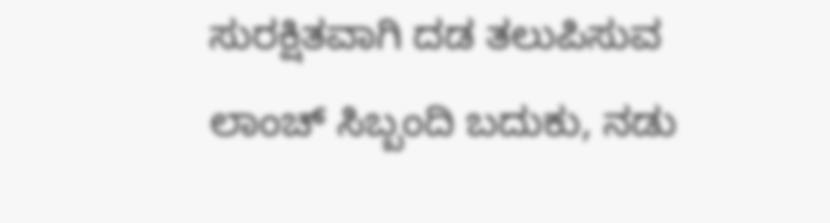ಸುರಕ್ಷಿತವಾಗಿ ದಡ ತಲುಪಿಸುವ ಲಾಂಚ್ ಸಿಬ್ಬಂದಿ ಬದುಕು, ನಡು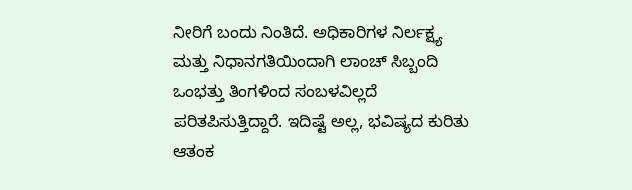ನೀರಿಗೆ ಬಂದು ನಿಂತಿದೆ. ಅಧಿಕಾರಿಗಳ ನಿರ್ಲಕ್ಷ್ಯ ಮತ್ತು ನಿಧಾನಗತಿಯಿಂದಾಗಿ ಲಾಂಚ್ ಸಿಬ್ಬಂದಿ ಒಂಭತ್ತು ತಿಂಗಳಿಂದ ಸಂಬಳವಿಲ್ಲದೆ ಪರಿತಪಿಸುತ್ತಿದ್ದಾರೆ. ಇದಿಷ್ಟೆ ಅಲ್ಲ, ಭವಿಷ್ಯದ ಕುರಿತು ಆತಂಕ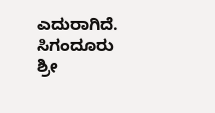ಎದುರಾಗಿದೆ. ಸಿಗಂದೂರು ಶ್ರೀ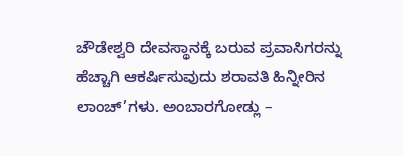ಚೌಡೇಶ್ವರಿ ದೇವಸ್ಥಾನಕ್ಕೆ ಬರುವ ಪ್ರವಾಸಿಗರನ್ನು ಹೆಚ್ಚಾಗಿ ಆಕರ್ಷಿಸುವುದು ಶರಾವತಿ ಹಿನ್ನೀರಿನ ಲಾಂಚ್’ಗಳು. ಅಂಬಾರಗೋಡ್ಲು –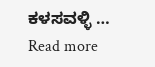ಕಳಸವಳ್ಳಿ … Read more